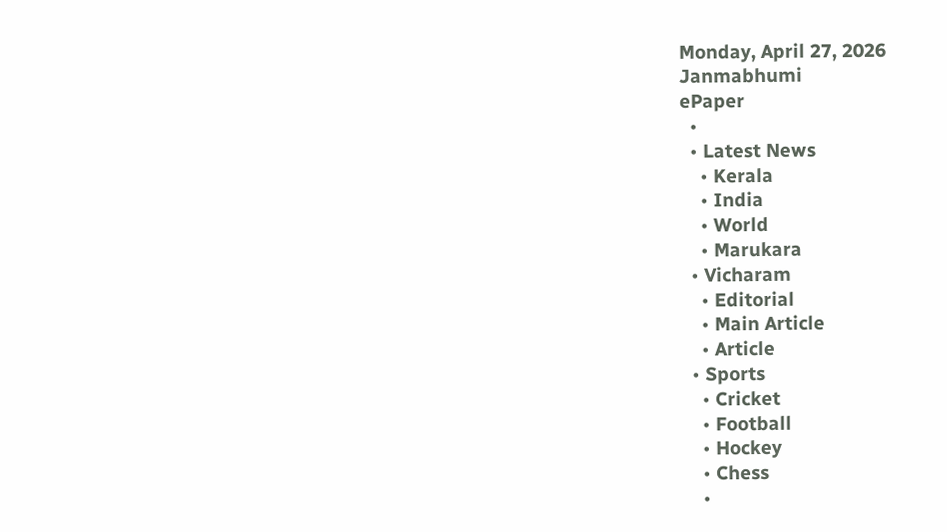Monday, April 27, 2026
Janmabhumi
ePaper
  •
  • Latest News
    • Kerala
    • India
    • World
    • Marukara
  • Vicharam
    • Editorial
    • Main Article
    • Article
  • Sports
    • Cricket
    • Football
    • Hockey
    • Chess
    •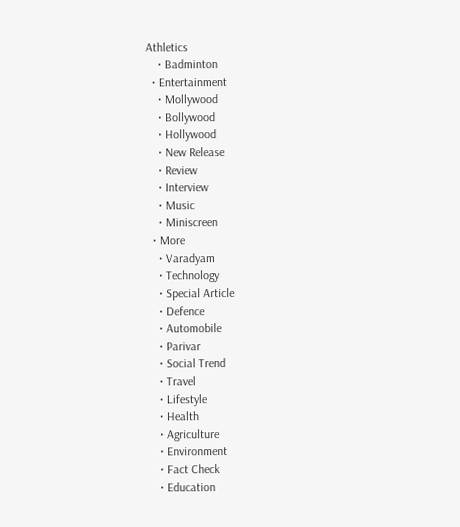Athletics
    • Badminton
  • Entertainment
    • Mollywood
    • Bollywood
    • Hollywood
    • New Release
    • Review
    • Interview
    • Music
    • Miniscreen
  • More
    • Varadyam
    • Technology
    • Special Article
    • Defence
    • Automobile
    • Parivar
    • Social Trend
    • Travel
    • Lifestyle
    • Health
    • Agriculture
    • Environment
    • Fact Check
    • Education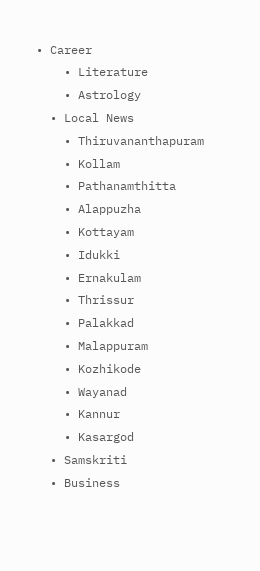• Career
    • Literature
    • Astrology
  • Local News
    • Thiruvananthapuram
    • Kollam
    • Pathanamthitta
    • Alappuzha
    • Kottayam
    • Idukki
    • Ernakulam
    • Thrissur
    • Palakkad
    • Malappuram
    • Kozhikode
    • Wayanad
    • Kannur
    • Kasargod
  • Samskriti
  • Business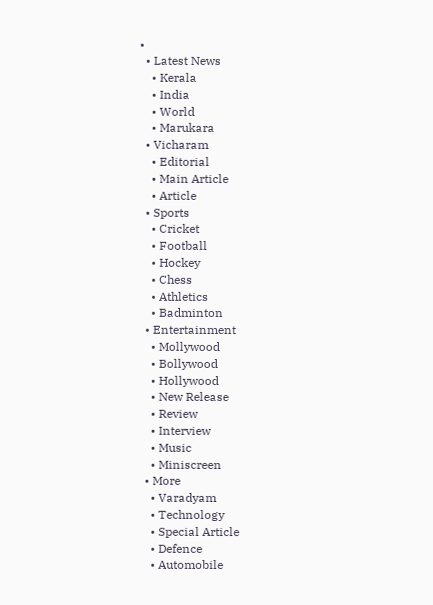•
  • Latest News
    • Kerala
    • India
    • World
    • Marukara
  • Vicharam
    • Editorial
    • Main Article
    • Article
  • Sports
    • Cricket
    • Football
    • Hockey
    • Chess
    • Athletics
    • Badminton
  • Entertainment
    • Mollywood
    • Bollywood
    • Hollywood
    • New Release
    • Review
    • Interview
    • Music
    • Miniscreen
  • More
    • Varadyam
    • Technology
    • Special Article
    • Defence
    • Automobile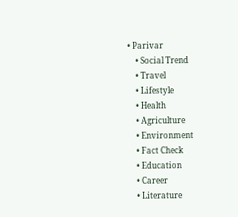• Parivar
    • Social Trend
    • Travel
    • Lifestyle
    • Health
    • Agriculture
    • Environment
    • Fact Check
    • Education
    • Career
    • Literature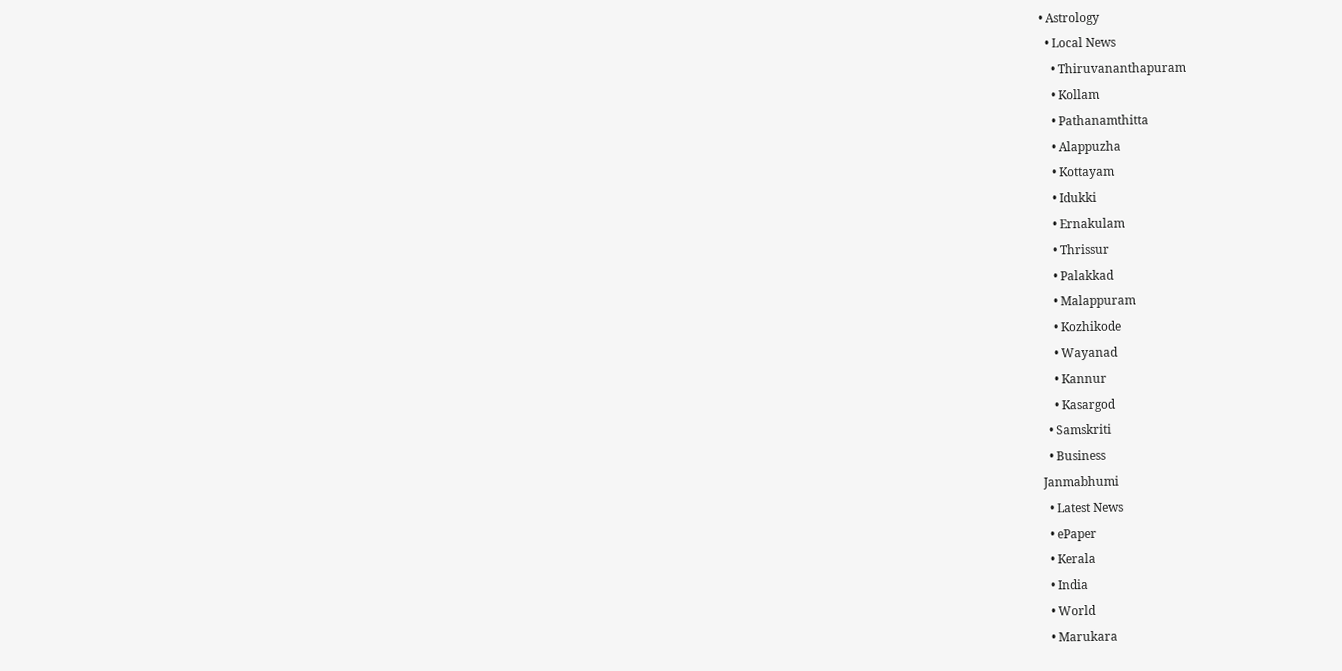• Astrology
  • Local News
    • Thiruvananthapuram
    • Kollam
    • Pathanamthitta
    • Alappuzha
    • Kottayam
    • Idukki
    • Ernakulam
    • Thrissur
    • Palakkad
    • Malappuram
    • Kozhikode
    • Wayanad
    • Kannur
    • Kasargod
  • Samskriti
  • Business
Janmabhumi
  • Latest News
  • ePaper
  • Kerala
  • India
  • World
  • Marukara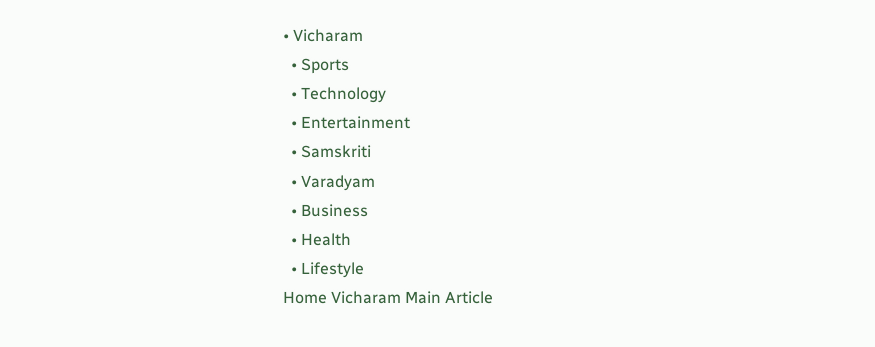• Vicharam
  • Sports
  • Technology
  • Entertainment
  • Samskriti
  • Varadyam
  • Business
  • Health
  • Lifestyle
Home Vicharam Main Article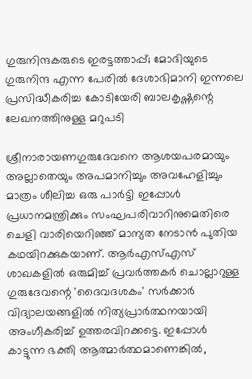ഗുരുനിന്ദകരുടെ ഇരട്ടത്താപ്പ്; മോദിയുടെ ഗുരുനിന്ദ എന്ന പേരില്‍ ദേശാഭിമാനി ഇന്നലെ പ്രസിദ്ധീകരിച്ച കോടിയേരി ബാലകൃഷ്ണന്റെ ലേഖനത്തിനുള്ള മറുപടി

ശ്രീനാരായണഗുരുദേവനെ ആശയപരമായും അല്ലാതെയും അപമാനിച്ചും അവഹേളിച്ചും മാത്രം ശീലിച്ച ഒരു പാര്‍ട്ടി ഇപ്പോള്‍ പ്രധാനമന്ത്രിക്കും സംഘപരിവാറിനുമെതിരെ ചെളി വാരിയെറിഞ്ഞ് മാന്യത നേടാന്‍ പുതിയ കഥയിറക്കുകയാണ്. ആര്‍എസ്എസ് ശാഖകളില്‍ ഒരുമിച്ച് പ്രവര്‍ത്തകര്‍ ചൊല്ലാറുള്ള ഗുരുദേവന്റെ 'ദൈവദശകം' സര്‍ക്കാര്‍ വിദ്യാലയങ്ങളില്‍ നിത്യപ്രാര്‍ത്ഥനയായി അംഗീകരിച്ച് ഉത്തരവിറക്കട്ടെ. ഇപ്പോള്‍ കാട്ടുന്ന ഭക്തി ആത്മാര്‍ത്ഥമാണെങ്കില്‍,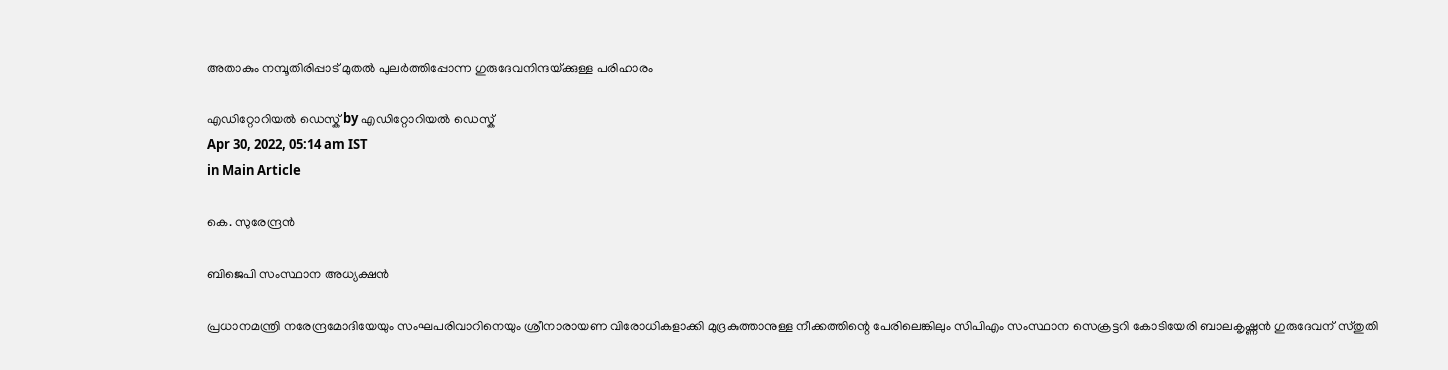അതാകും നമ്പൂതിരിപ്പാട് മുതല്‍ പുലര്‍ത്തിപ്പോന്ന ഗുരുദേവനിന്ദയ്‌ക്കുള്ള പരിഹാരം

എഡിറ്റോറിയൽ ഡെസ്ക് by എഡിറ്റോറിയൽ ഡെസ്ക്
Apr 30, 2022, 05:14 am IST
in Main Article

കെ. സുരേന്ദ്രന്‍

ബിജെപി സംസ്ഥാന അധ്യക്ഷന്‍

പ്രധാനമന്ത്രി നരേന്ദ്രമോദിയേയും സംഘപരിവാറിനെയും ശ്രീനാരായണ വിരോധികളാക്കി മുദ്രകുത്താനുള്ള നീക്കത്തിന്റെ പേരിലെങ്കിലും സിപിഎം സംസ്ഥാന സെക്രട്ടറി കോടിയേരി ബാലകൃഷ്ണന്‍ ഗുരുദേവന് സ്തുതി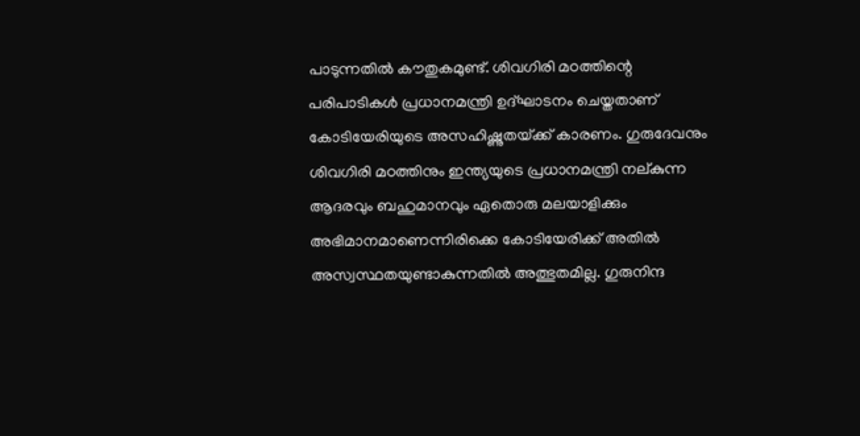പാടുന്നതില്‍ കൗതുകമുണ്ട്. ശിവഗിരി മഠത്തിന്റെ പരിപാടികള്‍ പ്രധാനമന്ത്രി ഉദ്ഘാടനം ചെയ്തതാണ് കോടിയേരിയുടെ അസഹിഷ്ണുതയ്‌ക്ക് കാരണം. ഗുരുദേവനും ശിവഗിരി മഠത്തിനും ഇന്ത്യയുടെ പ്രധാനമന്ത്രി നല്കുന്ന ആദരവും ബഹുമാനവും ഏതൊരു മലയാളിക്കും അഭിമാനമാണെന്നിരിക്കെ കോടിയേരിക്ക് അതില്‍ അസ്വസ്ഥതയുണ്ടാകുന്നതില്‍ അത്ഭുതമില്ല. ഗുരുനിന്ദ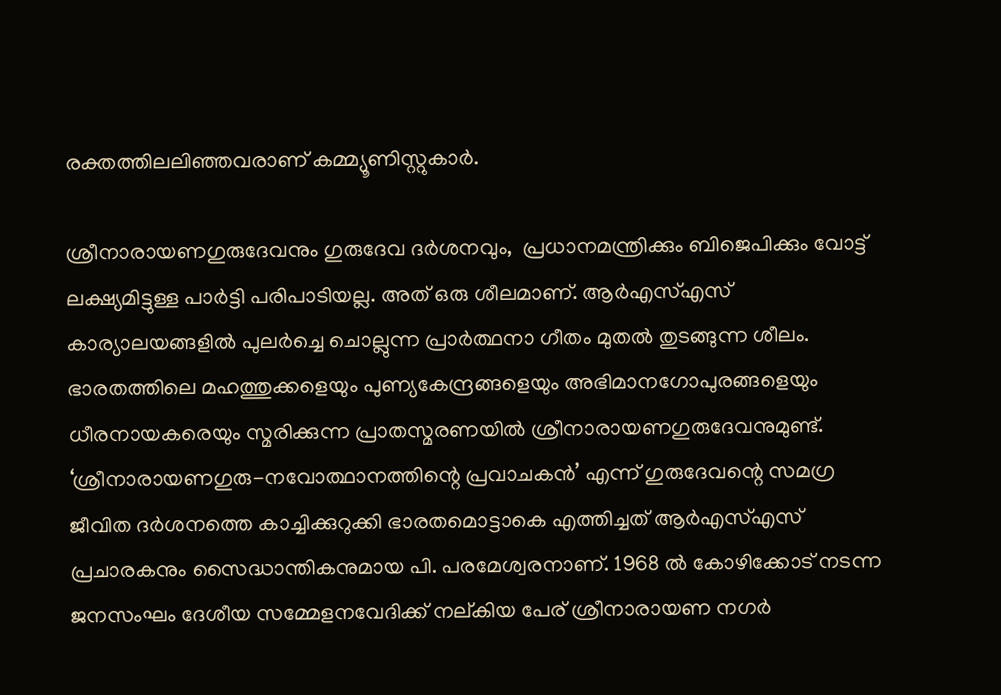രക്തത്തിലലിഞ്ഞവരാണ് കമ്മ്യൂണിസ്റ്റുകാര്‍.

ശ്രീനാരായണഗുരുദേവനും ഗുരുദേവ ദര്‍ശനവും,  പ്രധാനമന്ത്രിക്കും ബിജെപിക്കും വോട്ട് ലക്ഷ്യമിട്ടുള്ള പാര്‍ട്ടി പരിപാടിയല്ല. അത് ഒരു ശീലമാണ്. ആര്‍എസ്എസ് കാര്യാലയങ്ങളില്‍ പുലര്‍ച്ചെ ചൊല്ലുന്ന പ്രാര്‍ത്ഥനാ ഗീതം മുതല്‍ തുടങ്ങുന്ന ശീലം. ഭാരതത്തിലെ മഹത്തുക്കളെയും പുണ്യകേന്ദ്രങ്ങളെയും അഭിമാനഗോപുരങ്ങളെയും ധീരനായകരെയും സ്മരിക്കുന്ന പ്രാതസ്മരണയില്‍ ശ്രീനാരായണഗുരുദേവനുമുണ്ട്. ‘ശ്രീനാരായണഗുരു-നവോത്ഥാനത്തിന്റെ പ്രവാചകന്‍’ എന്ന് ഗുരുദേവന്റെ സമഗ്ര ജീവിത ദര്‍ശനത്തെ കാച്ചിക്കുറുക്കി ഭാരതമൊട്ടാകെ എത്തിച്ചത് ആര്‍എസ്എസ് പ്രചാരകനും സൈദ്ധാന്തികനുമായ പി. പരമേശ്വരനാണ്. 1968 ല്‍ കോഴിക്കോട് നടന്ന ജനസംഘം ദേശീയ സമ്മേളനവേദിക്ക് നല്കിയ പേര് ശ്രീനാരായണ നഗര്‍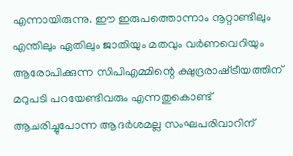എന്നായിരുന്നു. ഈ ഇരുപത്തൊന്നാം നൂറ്റാണ്ടിലും എന്തിലും ഏതിലും ജാതിയും മതവും വര്‍ണവെറിയും ആരോപിക്കുന്ന സിപിഎമ്മിന്റെ ക്ഷുദ്രരാഷ്‌ട്രീയത്തിന് മറുപടി പറയേണ്ടിവരും എന്നതുകൊണ്ട് ആചരിച്ചുപോന്ന ആദര്‍ശമല്ല സംഘപരിവാറിന്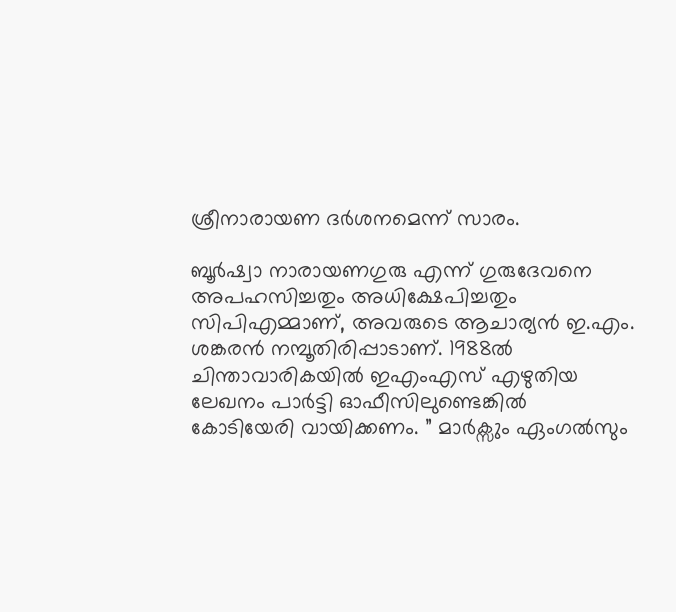ശ്രീനാരായണ ദര്‍ശനമെന്ന് സാരം.

ബൂര്‍ഷ്വാ നാരായണഗുരു എന്ന് ഗുരുദേവനെ അപഹസിച്ചതും അധിക്ഷേപിച്ചതും സിപിഎമ്മാണ്, അവരുടെ ആചാര്യന്‍ ഇ.എം. ശങ്കരന്‍ നമ്പൂതിരിപ്പാടാണ്. 1988ല്‍ ചിന്താവാരികയില്‍ ഇഎംഎസ് എഴുതിയ ലേഖനം പാര്‍ട്ടി ഓഫീസിലുണ്ടെങ്കില്‍ കോടിയേരി വായിക്കണം. ” മാര്‍ക്സും ഏംഗല്‍സും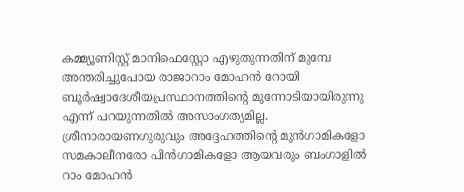കമ്മ്യൂണിസ്റ്റ് മാനിഫെസ്റ്റോ എഴുതുന്നതിന് മുമ്പേ അന്തരിച്ചുപോയ രാജാറാം മോഹന്‍ റോയി ബൂര്‍ഷ്വാദേശീയപ്രസ്ഥാനത്തിന്റെ മുന്നോടിയായിരുന്നു എന്ന് പറയുന്നതില്‍ അസാംഗത്യമില്ല. ശ്രീനാരായണഗുരുവും അദ്ദേഹത്തിന്റെ മുന്‍ഗാമികളോ സമകാലീനരോ പിന്‍ഗാമികളോ ആയവരും ബംഗാളില്‍ റാം മോഹന്‍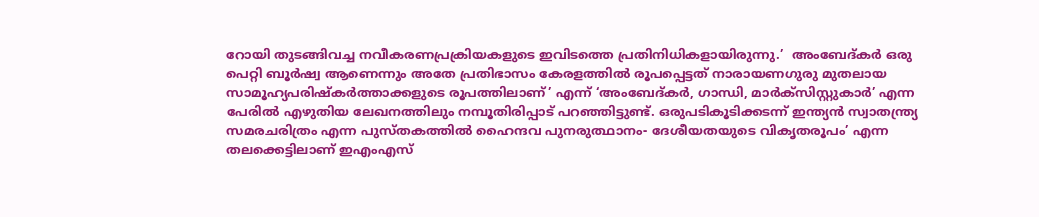റോയി തുടങ്ങിവച്ച നവീകരണപ്രക്രിയകളുടെ ഇവിടത്തെ പ്രതിനിധികളായിരുന്നു.’  അംബേദ്കര്‍ ഒരു പെറ്റി ബൂര്‍ഷ്വ ആണെന്നും അതേ പ്രതിഭാസം കേരളത്തില്‍ രൂപപ്പെട്ടത് നാരായണഗുരു മുതലായ സാമൂഹ്യപരിഷ്‌കര്‍ത്താക്കളുടെ രൂപത്തിലാണ്’ എന്ന് ‘അംബേദ്കര്‍, ഗാന്ധി, മാര്‍ക്സിസ്റ്റുകാര്‍’ എന്ന പേരില്‍ എഴുതിയ ലേഖനത്തിലും നമ്പൂതിരിപ്പാട് പറഞ്ഞിട്ടുണ്ട്. ഒരുപടികൂടിക്കടന്ന് ഇന്ത്യന്‍ സ്വാതന്ത്ര്യ സമരചരിത്രം എന്ന പുസ്തകത്തില്‍ ഹൈന്ദവ പുനരുത്ഥാനം- ദേശീയതയുടെ വികൃതരൂപം’ എന്ന തലക്കെട്ടിലാണ് ഇഎംഎസ്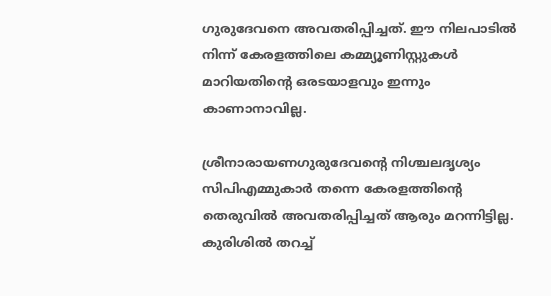ഗുരുദേവനെ അവതരിപ്പിച്ചത്. ഈ നിലപാടില്‍ നിന്ന് കേരളത്തിലെ കമ്മ്യൂണിസ്റ്റുകള്‍ മാറിയതിന്റെ ഒരടയാളവും ഇന്നും കാണാനാവില്ല.

ശ്രീനാരായണഗുരുദേവന്റെ നിശ്ചലദൃശ്യം സിപിഎമ്മുകാര്‍ തന്നെ കേരളത്തിന്റെ തെരുവില്‍ അവതരിപ്പിച്ചത് ആരും മറന്നിട്ടില്ല. കുരിശില്‍ തറച്ച്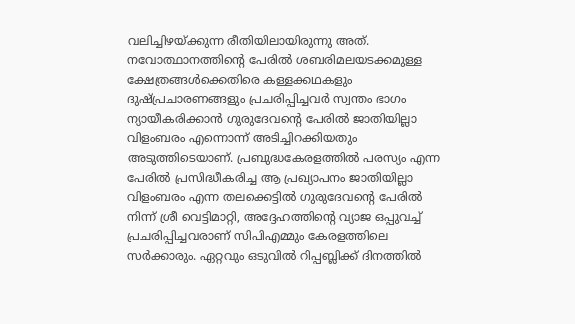വലിച്ചിഴയ്‌ക്കുന്ന രീതിയിലായിരുന്നു അത്. നവോത്ഥാനത്തിന്റെ പേരില്‍ ശബരിമലയടക്കമുള്ള ക്ഷേത്രങ്ങള്‍ക്കെതിരെ കള്ളക്കഥകളും ദുഷ്പ്രചാരണങ്ങളും പ്രചരിപ്പിച്ചവര്‍ സ്വന്തം ഭാഗം ന്യായീകരിക്കാന്‍ ഗുരുദേവന്റെ പേരില്‍ ജാതിയില്ലാ വിളംബരം എന്നൊന്ന് അടിച്ചിറക്കിയതും അടുത്തിടെയാണ്. പ്രബുദ്ധകേരളത്തില്‍ പരസ്യം എന്ന പേരില്‍ പ്രസിദ്ധീകരിച്ച ആ പ്രഖ്യാപനം ജാതിയില്ലാ വിളംബരം എന്ന തലക്കെട്ടില്‍ ഗുരുദേവന്റെ പേരില്‍ നിന്ന് ശ്രീ വെട്ടിമാറ്റി, അദ്ദേഹത്തിന്റെ വ്യാജ ഒപ്പുവച്ച് പ്രചരിപ്പിച്ചവരാണ് സിപിഎമ്മും കേരളത്തിലെ സര്‍ക്കാരും. ഏറ്റവും ഒടുവില്‍ റിപ്പബ്ലിക്ക് ദിനത്തില്‍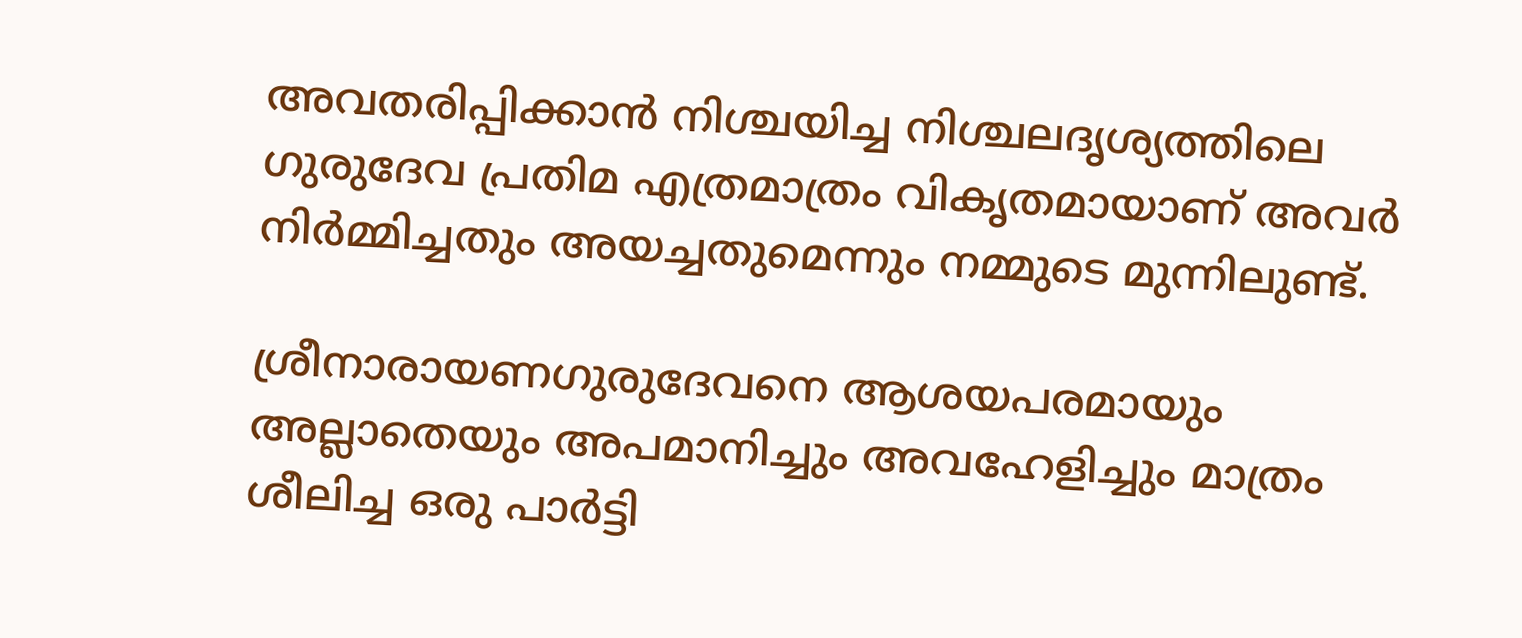അവതരിപ്പിക്കാന്‍ നിശ്ചയിച്ച നിശ്ചലദൃശ്യത്തിലെ ഗുരുദേവ പ്രതിമ എത്രമാത്രം വികൃതമായാണ് അവര്‍ നിര്‍മ്മിച്ചതും അയച്ചതുമെന്നും നമ്മുടെ മുന്നിലുണ്ട്.

ശ്രീനാരായണഗുരുദേവനെ ആശയപരമായും അല്ലാതെയും അപമാനിച്ചും അവഹേളിച്ചും മാത്രം ശീലിച്ച ഒരു പാര്‍ട്ടി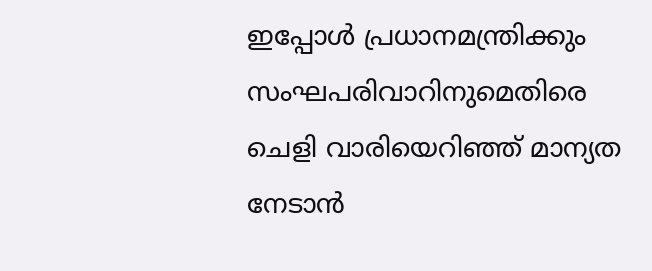ഇപ്പോള്‍ പ്രധാനമന്ത്രിക്കും സംഘപരിവാറിനുമെതിരെ ചെളി വാരിയെറിഞ്ഞ് മാന്യത നേടാന്‍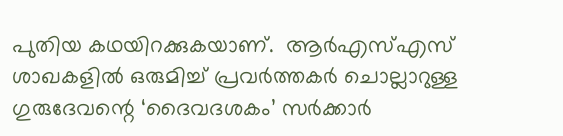പുതിയ കഥയിറക്കുകയാണ്.  ആര്‍എസ്എസ് ശാഖകളില്‍ ഒരുമിച്ച് പ്രവര്‍ത്തകര്‍ ചൊല്ലാറുള്ള ഗുരുദേവന്റെ ‘ദൈവദശകം’ സര്‍ക്കാര്‍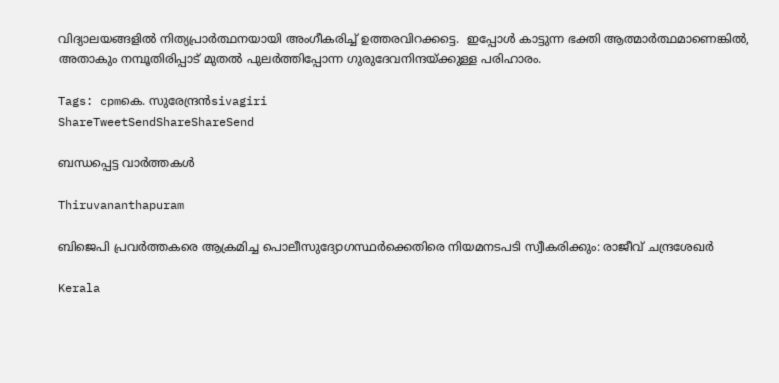വിദ്യാലയങ്ങളില്‍ നിത്യപ്രാര്‍ത്ഥനയായി അംഗീകരിച്ച് ഉത്തരവിറക്കട്ടെ.  ഇപ്പോള്‍ കാട്ടുന്ന ഭക്തി ആത്മാര്‍ത്ഥമാണെങ്കില്‍, അതാകും നമ്പൂതിരിപ്പാട് മുതല്‍ പുലര്‍ത്തിപ്പോന്ന ഗുരുദേവനിന്ദയ്‌ക്കുള്ള പരിഹാരം.

Tags: cpmകെ. സുരേന്ദ്രന്‍sivagiri
ShareTweetSendShareShareSend

ബന്ധപ്പെട്ട വാര്‍ത്തകള്‍

Thiruvananthapuram

ബിജെപി പ്രവര്‍ത്തകരെ ആക്രമിച്ച പൊലീസുദ്യോഗസ്ഥര്‍ക്കെതിരെ നിയമനടപടി സ്വീകരിക്കും: രാജീവ് ചന്ദ്രശേഖര്‍

Kerala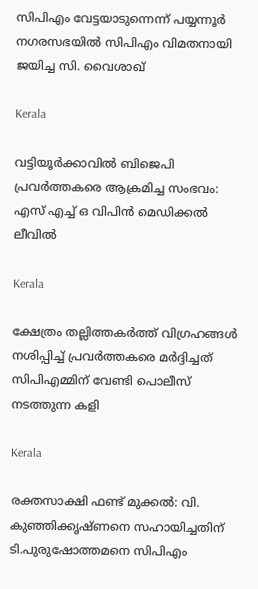സിപിഎം വേട്ടയാടുന്നെന്ന് പയ്യന്നൂര്‍ നഗരസഭയില്‍ സിപിഎം വിമതനായി ജയിച്ച സി. വൈശാഖ്

Kerala

വട്ടിയൂര്‍ക്കാവില്‍ ബിജെപി പ്രവര്‍ത്തകരെ ആക്രമിച്ച സംഭവം: എസ് എച്ച് ഒ വിപിന്‍ മെഡിക്കല്‍ ലീവില്‍

Kerala

ക്ഷേത്രം തല്ലിത്തകര്‍ത്ത് വിഗ്രഹങ്ങള്‍ നശിപ്പിച്ച് പ്രവര്‍ത്തകരെ മര്‍ദ്ദിച്ചത് സിപിഎമ്മിന് വേണ്ടി പൊലീസ് നടത്തുന്ന കളി

Kerala

രക്തസാക്ഷി ഫണ്ട് മുക്കൽ: വി. കുഞ്ഞിക്കൃഷ്ണനെ സഹായിച്ചതിന് ടി.പുരുഷോത്തമനെ സിപിഎം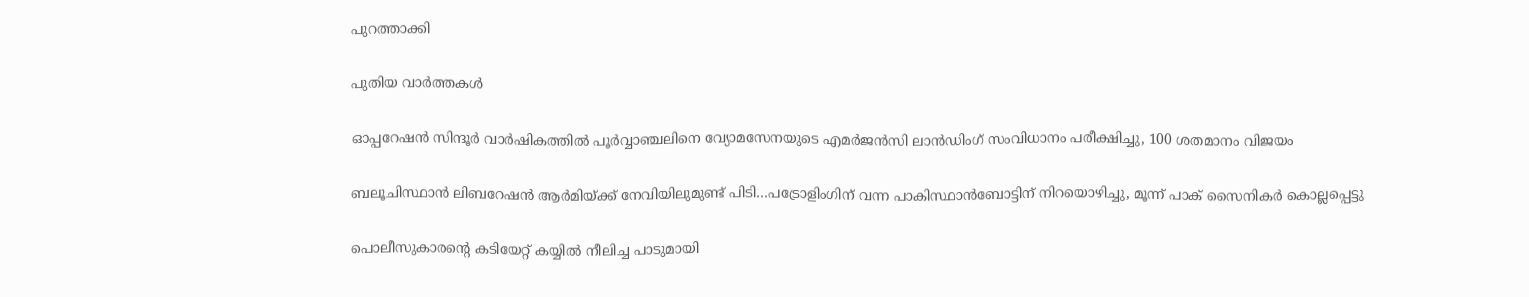പുറത്താക്കി

പുതിയ വാര്‍ത്തകള്‍

ഓപ്പറേഷന്‍ സിന്ദൂര്‍ വാര്‍ഷികത്തില്‍ പൂര്‍വ്വാഞ്ചലിനെ വ്യോമസേനയുടെ എമര്‍ജന്‍സി ലാന്‍ഡിംഗ് സംവിധാനം പരീക്ഷിച്ചു, 100 ശതമാനം വിജയം

ബലൂചിസ്ഥാന്‍ ലിബറേഷന്‍ ആര്‍മിയ്‌ക്ക് നേവിയിലുമുണ്ട് പിടി…പട്രോളിംഗിന് വന്ന പാകിസ്ഥാന്‍ബോട്ടിന് നിറയൊഴിച്ചു, മൂന്ന് പാക് സൈനികര്‍ കൊല്ലപ്പെട്ടു

പൊലീസുകാരന്‍റെ കടിയേറ്റ് കയ്യില്‍ നീലിച്ച പാടുമായി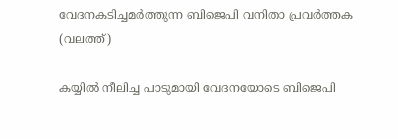വേദനകടിച്ചമര്‍ത്തുന്ന ബിജെപി വനിതാ പ്രവര്‍ത്തക (വലത്ത്)

കയ്യില്‍ നീലിച്ച പാടുമായി വേദനയോടെ ബിജെപി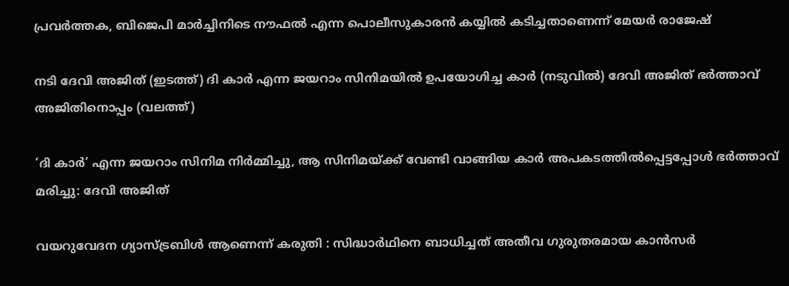പ്രവര്‍ത്തക, ബിജെപി മാര്‍ച്ചിനിടെ നൗഫല്‍ എന്ന പൊലീസുകാരന്‍ കയ്യില്‍ കടിച്ചതാണെന്ന് മേയര്‍ രാജേഷ്

നടി ദേവി അജിത് (ഇടത്ത്) ദി കാര്‍ എന്ന ജയറാം സിനിമയില്‍ ഉപയോഗിച്ച കാര്‍ (നടുവില്‍) ദേവി അജിത് ഭര്‍ത്താവ് അജിതിനൊപ്പം (വലത്ത്)

‘ദി കാർ’ എന്ന ജയറാം സിനിമ നിർമ്മിച്ചു, ആ സിനിമയ്‌ക്ക് വേണ്ടി വാങ്ങിയ കാര്‍ അപകടത്തില്‍പ്പെട്ടപ്പോള്‍ ഭര്‍ത്താവ് മരിച്ചു: ദേവി അജിത്

വയറുവേദന ഗ്യാസ്ട്രബിൾ ആണെന്ന് കരുതി : സിദ്ധാർഥിനെ ബാധിച്ചത് അതീവ ഗുരുതരമായ കാൻസർ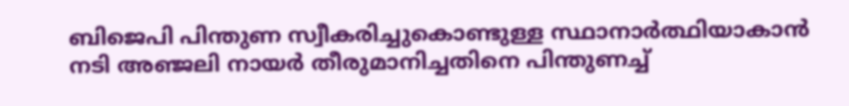ബിജെപി പിന്തുണ സ്വീകരിച്ചുകൊണ്ടുള്ള സ്ഥാനാര്‍ത്ഥിയാകാന്‍ നടി അഞ്ജലി നായര്‍ തീരുമാനിച്ചതിനെ പിന്തുണച്ച്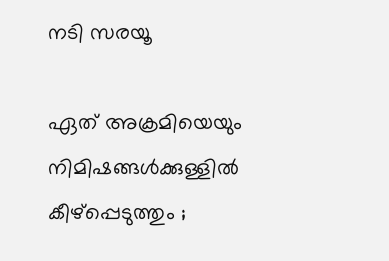നടി സരയൂ

ഏത് അക്രമിയെയും നിമിഷങ്ങൾക്കുള്ളിൽ കീഴ്പ്പെടുത്തും ;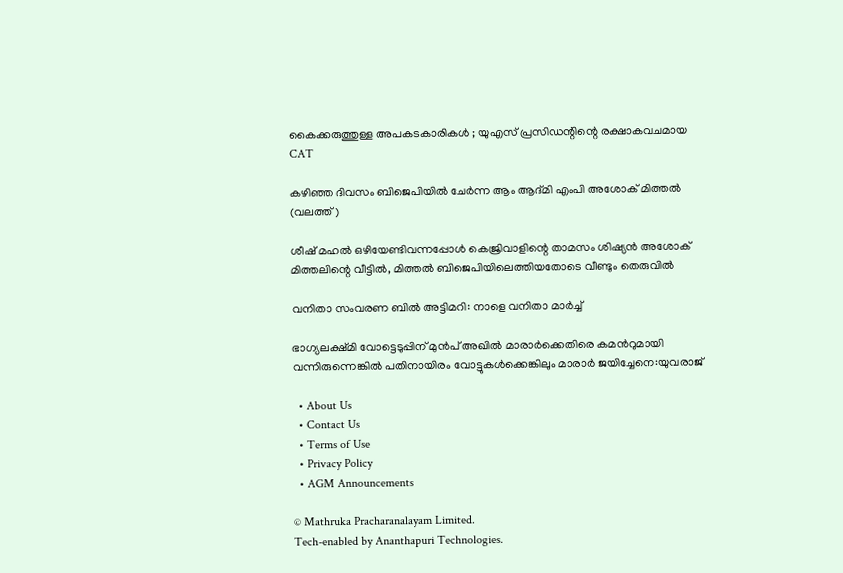കൈക്കരുത്തുള്ള അപകടകാരികൾ ; യുഎസ് പ്രസിഡന്റിന്റെ രക്ഷാകവചമായ CAT

കഴിഞ്ഞ ദിവസം ബിജെപിയില്‍ ചേര്‍ന്ന ആം ആദ്മി എംപി അശോക് മിത്തല്‍ (വലത്ത്)

ശീഷ് മഹല്‍ ഒഴിയേണ്ടിവന്നപ്പോള്‍ കെജ്രിവാളിന്റെ താമസം ശിഷ്യന്‍ അശോക് മിത്തലിന്റെ വീട്ടില്‍, മിത്തല്‍ ബിജെപിയിലെത്തിയതോടെ വീണ്ടും തെരുവില്‍

വനിതാ സംവരണ ബിൽ അട്ടിമറി: നാളെ വനിതാ മാർച്ച്

ഭാഗ്യലക്ഷ്മി വോട്ടെടുപ്പിന് മുന്‍പ് അഖില്‍ മാരാര്‍ക്കെതിരെ കമന്‍റുമായി വന്നിരുന്നെങ്കില്‍ പതിനായിരം വോട്ടുകള്‍ക്കെങ്കിലും മാരാര്‍ ജയിച്ചേനെ:യുവരാജ്

  • About Us
  • Contact Us
  • Terms of Use
  • Privacy Policy
  • AGM Announcements

© Mathruka Pracharanalayam Limited.
Tech-enabled by Ananthapuri Technologies.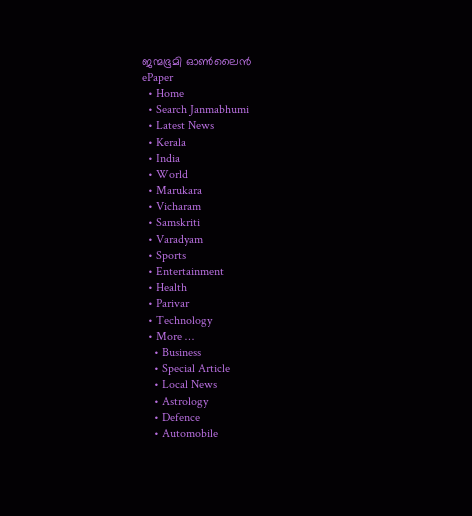ജന്മഭൂമി ഓണ്‍ലൈന്‍
ePaper
  • Home
  • Search Janmabhumi
  • Latest News
  • Kerala
  • India
  • World
  • Marukara
  • Vicharam
  • Samskriti
  • Varadyam
  • Sports
  • Entertainment
  • Health
  • Parivar
  • Technology
  • More …
    • Business
    • Special Article
    • Local News
    • Astrology
    • Defence
    • Automobile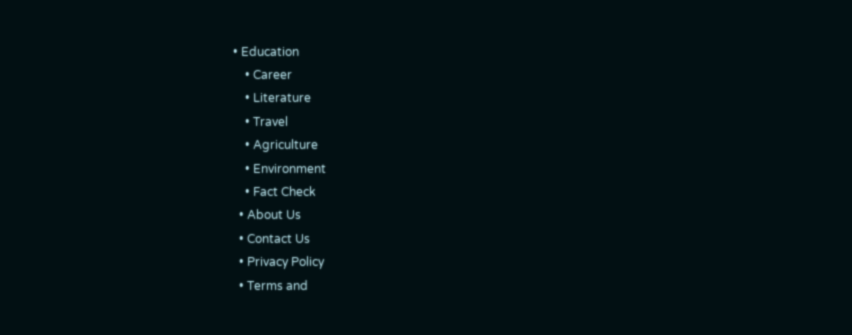• Education
    • Career
    • Literature
    • Travel
    • Agriculture
    • Environment
    • Fact Check
  • About Us
  • Contact Us
  • Privacy Policy
  • Terms and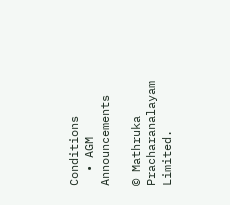Conditions
  • AGM Announcements

© Mathruka Pracharanalayam Limited.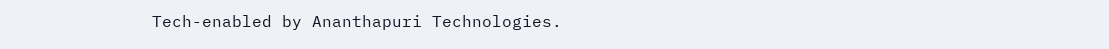Tech-enabled by Ananthapuri Technologies.